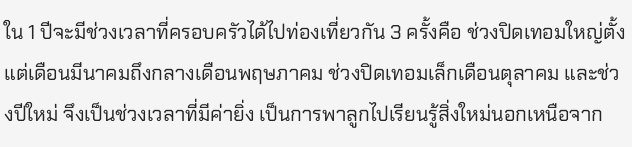ใน 1 ปีจะมีช่วงเวลาที่ครอบครัวได้ไปท่องเที่ยวกัน 3 ครั้งคือ ช่วงปิดเทอมใหญ่ตั้งแต่เดือนมีนาคมถึงกลางเดือนพฤษภาคม ช่วงปิดเทอมเล็กเดือนตุลาคม และช่วงปีใหม่ จึงเป็นช่วงเวลาที่มีค่ายิ่ง เป็นการพาลูกไปเรียนรู้สิ่งใหม่นอกเหนือจาก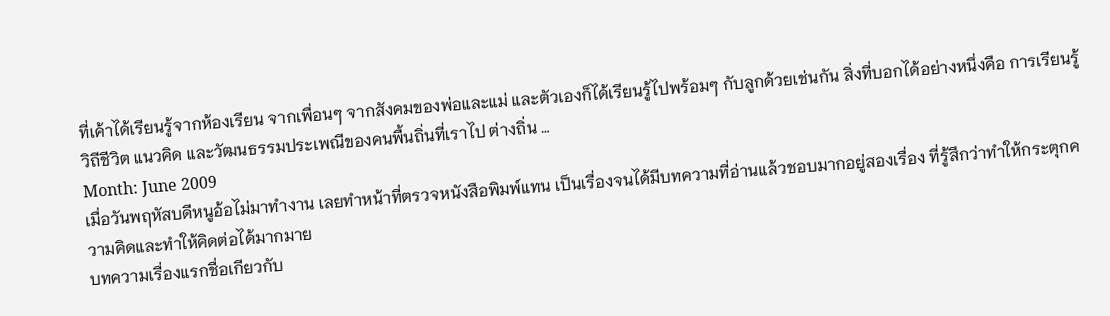ที่เค้าได้เรียนรู้จากห้องเรียน จากเพื่อนๆ จากสังคมของพ่อและแม่ และตัวเองก็ได้เรียนรู้ไปพร้อมๆ กับลูกด้วยเช่นกัน สิ่งที่บอกได้อย่างหนึ่งคือ การเรียนรู้วิถีชีวิต แนวคิด และวัฒนธรรมประเพณีของคนพื้นถิ่นที่เราไป ต่างถิ่น …
Month: June 2009
เมื่อวันพฤหัสบดีหนูอ้อไม่มาทำงาน เลยทำหน้าที่ตรวจหนังสือพิมพ์แทน เป็นเรื่องจนได้มีบทความที่อ่านแล้วชอบมากอยู่สองเรื่อง ที่รู้สึกว่าทำให้กระตุกความคิดและทำให้คิดต่อได้มากมาย
บทความเรื่องแรกชื่อเกียวกับ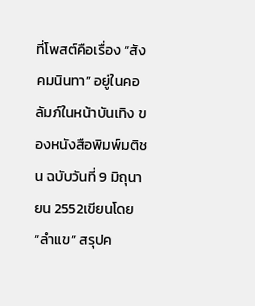ที่โพสต์คือเรื่อง “สังคมนินทา” อยู่ในคอลัมภ์ในหน้าบันเทิง ของหนังสือพิมพ์มติชน ฉบับวันที่ 9 มิถุนายน 2552เขียนโดย “ลำแข” สรุปค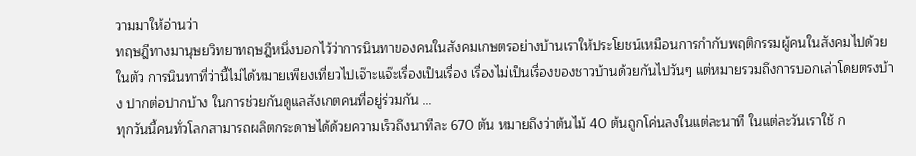วามมาให้อ่านว่า
ทฤษฎีทางมานุษยวิทยาทฤษฎีหนึ่งบอกไว้ว่าการนินทาของคนในสังคมเกษตรอย่างบ้านเราให้ประโยชน์เหมือนการกำกับพฤติกรรมผู้คนในสังคมไปด้วยในตัว การนินทาที่ว่านี้ไม่ได้หมายเพียงเที่ยวไปเจ๊าะแจ๊ะเรื่องเป็นเรื่อง เรื่องไม่เป็นเรื่องของชาวบ้านด้วยกันไปวันๆ แต่หมายรวมถึงการบอกเล่าโดยตรงบ้าง ปากต่อปากบ้าง ในการช่วยกันดูแลสังเกตคนที่อยู่ร่วมกัน …
ทุกวันนี้คนทั่วโลกสามารถผลิตกระดาษได้ด้วยความเร็วถึงนาทีละ 670 ตัน หมายถึงว่าต้นไม้ 40 ต้นถูกโค่นลงในแต่ละนาที ในแต่ละวันเราใช้ ก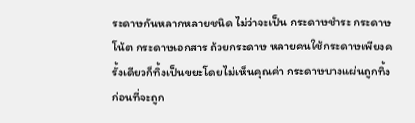ระดาษกันหลากหลายชนิด ไม่ว่าจะเป็น กระดาษชำระ กระดาษโน้ต กระดาษเอกสาร ถ้วยกระดาษ หลายคนใช้กระดาษเพียงครั้งเดียวก็ทิ้งเป็นขยะโดยไม่เห็นคุณค่า กระดาษบางแผ่นถูกทิ้งก่อนที่จะถูก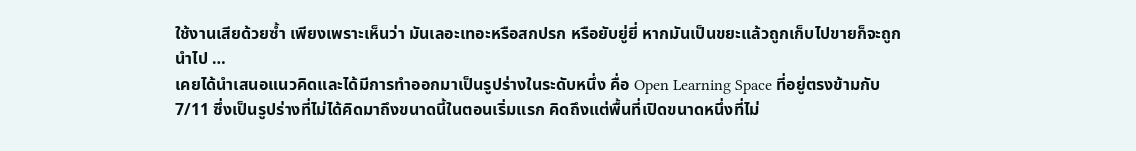ใช้งานเสียด้วยซ้ำ เพียงเพราะเห็นว่า มันเลอะเทอะหรือสกปรก หรือยับยู่ยี่ หากมันเป็นขยะแล้วถูกเก็บไปขายก็จะถูกนำไป …
เคยได้นำเสนอแนวคิดและได้มีการทำออกมาเป็นรูปร่างในระดับหนึ่ง คื่อ Open Learning Space ที่อยู่ตรงข้ามกับ 7/11 ซึ่งเป็นรูปร่างที่ไม่ได้คิดมาถึงขนาดนี้ในตอนเริ่มแรก คิดถึงแต่พื้นที่เปิดขนาดหนึ่งที่ไม่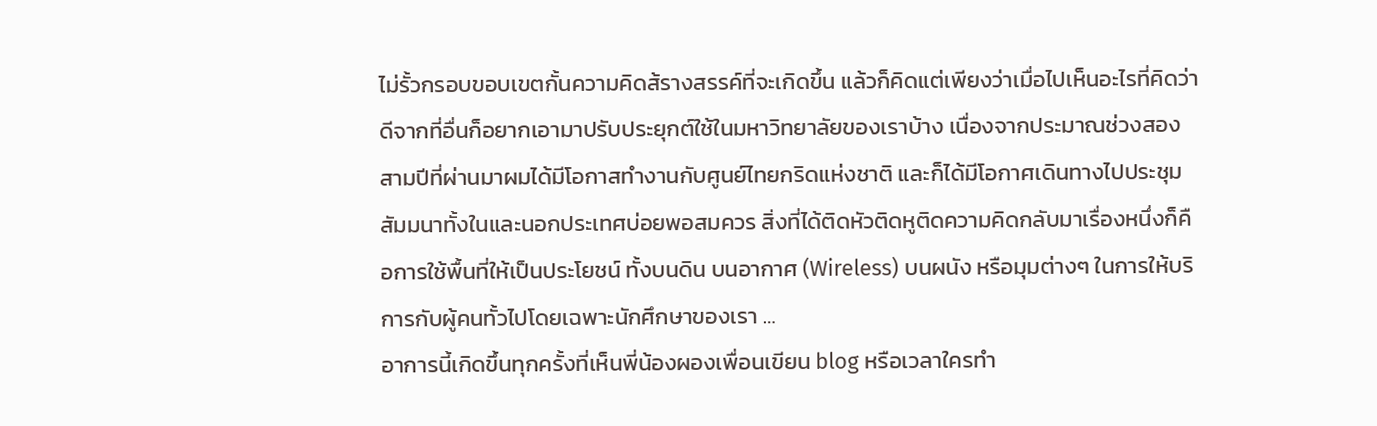ไม่รั้วกรอบขอบเขตกั้นความคิดส้รางสรรค์ที่จะเกิดขึ้น แล้วก็คิดแต่เพียงว่าเมื่อไปเห็นอะไรที่คิดว่าดีจากที่อื่นก็อยากเอามาปรับประยุกต์ใช้ในมหาวิทยาลัยของเราบ้าง เนื่องจากประมาณช่วงสองสามปีที่ผ่านมาผมได้มีโอกาสทำงานกับศูนย์ไทยกริดแห่งชาติ และก็ได้มีโอกาศเดินทางไปประชุม สัมมนาทั้งในและนอกประเทศบ่อยพอสมควร สิ่งที่ได้ติดหัวติดหูติดความคิดกลับมาเรื่องหนึ่งก็คือการใช้พื้นที่ให้เป็นประโยชน์ ทั้งบนดิน บนอากาศ (Wireless) บนผนัง หรือมุมต่างๆ ในการให้บริการกับผู้คนทั้วไปโดยเฉพาะนักศึกษาของเรา …
อาการนี้เกิดขึ้นทุกครั้งที่เห็นพี่น้องผองเพื่อนเขียน blog หรือเวลาใครทำ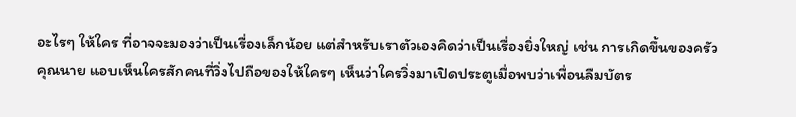อะไรๆ ให้ใคร ที่อาจจะมองว่าเป็นเรื่องเล็กน้อย แต่สำหรับเราตัวเองคิดว่าเป็นเรื่องยิ่งใหญ่ เช่น การเกิดขึ้นของครัวคุณนาย แอบเห็นใครสักคนที่วิ่งไปถือของให้ใครๆ เห็นว่าใครวิ่งมาเปิดประตูเมื่อพบว่าเพื่อนลืมบัตร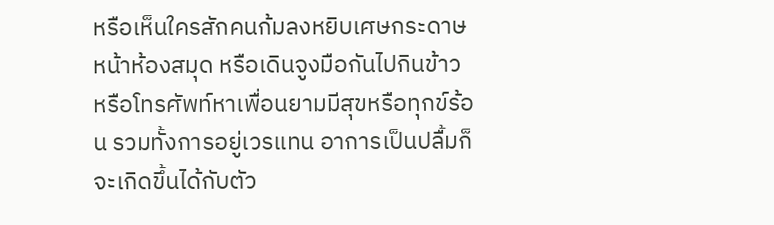หรือเห็นใครสักคนก้มลงหยิบเศษกระดาษหน้าห้องสมุด หรือเดินจูงมือกันไปกินข้าว หรือโทรศัพท์หาเพื่อนยามมีสุขหรือทุกข์ร้อน รวมทั้งการอยู่เวรแทน อาการเป็นปลื้มก็จะเกิดขึ้นได้กับตัว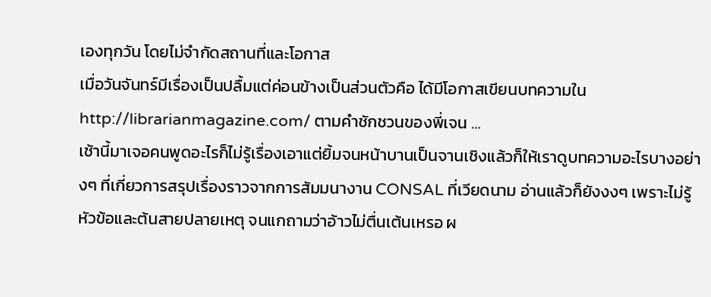เองทุกวัน โดยไม่จำกัดสถานที่และโอกาส
เมื่อวันจันทร์มีเรื่องเป็นปลื้มแต่ค่อนข้างเป็นส่วนตัวคือ ได้มีโอกาสเขียนบทความใน http://librarianmagazine.com/ ตามคำชักชวนของพี่เจน …
เช้านี้มาเจอคนพูดอะไรก็ไม่รู้เรื่องเอาแต่ยิ้มจนหน้าบานเป็นจานเชิงแล้วก็ให้เราดูบทความอะไรบางอย่างๆ ที่เกี่ยวการสรุปเรื่องราวจากการสัมมนางาน CONSAL ที่เวียดนาม อ่านแล้วก็ยังงงๆ เพราะไม่รู้หัวข้อและต้นสายปลายเหตุ จนแกถามว่าอ้าวไม่ตื่นเต้นเหรอ ผ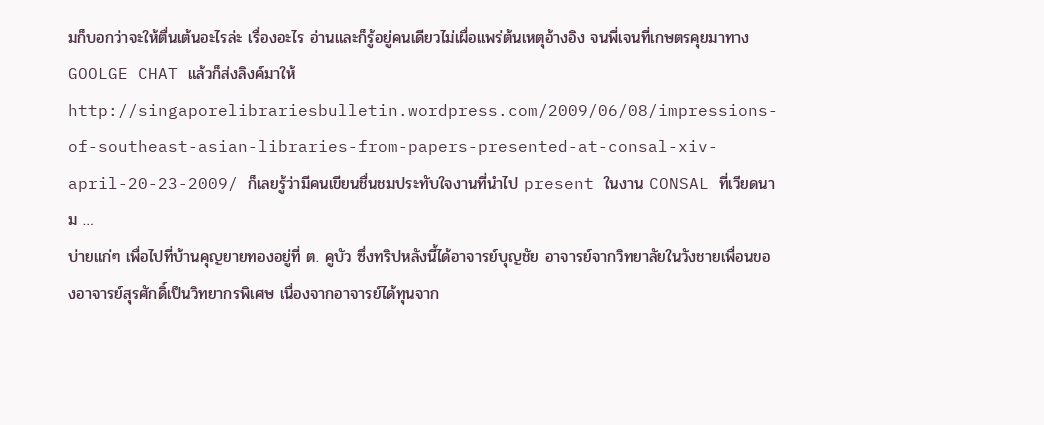มก็บอกว่าจะให้ตื่นเต้นอะไรล่ะ เรื่องอะไร อ่านและก็รู้อยู่คนเดียวไม่เผื่อแพร่ต้นเหตุอ้างอิง จนพี่เจนที่เกษตรคุยมาทาง GOOLGE CHAT แล้วก็ส่งลิงค์มาให้ http://singaporelibrariesbulletin.wordpress.com/2009/06/08/impressions-of-southeast-asian-libraries-from-papers-presented-at-consal-xiv-april-20-23-2009/ ก็เลยรู้ว่ามีคนเขียนชื่นชมประทับใจงานที่นำไป present ในงาน CONSAL ที่เวียดนาม …
บ่ายแก่ๆ เพื่อไปที่บ้านคุญยายทองอยู่ที่ ต. คูบัว ซึ่งทริปหลังนี้ได้อาจารย์บุญชัย อาจารย์จากวิทยาลัยในวังชายเพื่อนของอาจารย์สุรศักดิ์เป็นวิทยากรพิเศษ เนื่องจากอาจารย์ได้ทุนจาก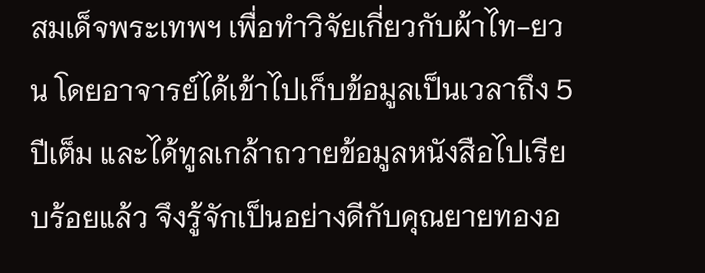สมเด็จพระเทพฯ เพื่อทำวิจัยเกี่ยวกับผ้าไท-ยวน โดยอาจารย์ได้เข้าไปเก็บข้อมูลเป็นเวลาถึง 5 ปีเต็ม และได้ทูลเกล้าถวายข้อมูลหนังสือไปเรียบร้อยแล้ว จึงรู้จักเป็นอย่างดีกับคุณยายทองอ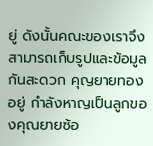ยู่ ดังนั้นคณะของเราจึงสามารถเก็บรูปและข้อมูลกันสะดวก คุญยายทองอยู่ กำลังหาญเป็นลูกของคุณยายซ้อ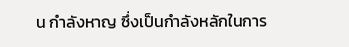น กำลังหาญ ซึ่งเป็นกำลังหลักในการ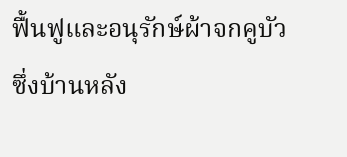ฟื้นฟูและอนุรักษ์ผ้าจกคูบัว ซึ่งบ้านหลัง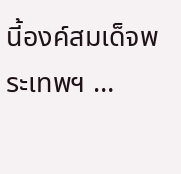นี้องค์สมเด็จพระเทพฯ …